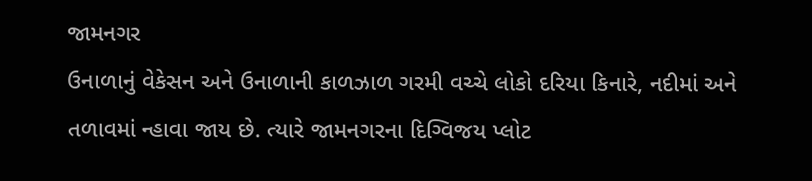જામનગર
ઉનાળાનું વેકેસન અને ઉનાળાની કાળઝાળ ગરમી વચ્ચે લોકો દરિયા કિનારે, નદીમાં અને તળાવમાં ન્હાવા જાય છે. ત્યારે જામનગરના દિગ્વિજય પ્લોટ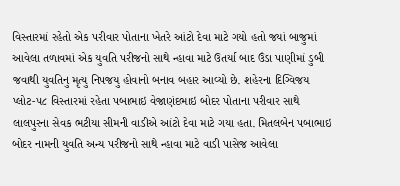વિસ્તારમાં રહેતો એક પરીવાર પોતાના ખેતરે આંટો દેવા માટે ગયો હતો જયાં બાજુમાં આવેલા તળાવમાં એક યુવતિ પરીજનો સાથે ન્હાવા માટે ઉતર્યા બાદ ઉંડા પાણીમાં ડુબી જવાથી યુવતિનુ મૃત્યુ નિપજયુ હોવાનો બનાવ બહાર આવ્યો છે. શહેરના દિગ્વિજય પ્લોટ-૫૮ વિસ્તારમાં રહેતા પબાભાઇ વેજાણંદભાઇ બોદર પોતાના પરીવાર સાથે લાલપુરના સેવક ભટીયા સીમની વાડીએ આંટો દેવા માટે ગયા હતા. મિતલબેન પબાભાઇ બોદર નામની યુવતિ અન્ય પરીજનો સાથે ન્હાવા માટે વાડી પાસેજ આવેલા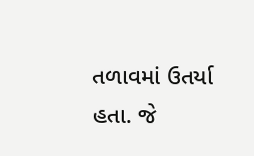તળાવમાં ઉતર્યા હતા. જે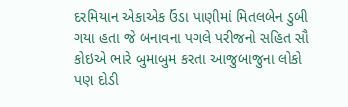દરમિયાન એકાએક ઉંડા પાણીમાં મિતલબેન ડુબી ગયા હતા જે બનાવના પગલે પરીજનો સહિત સૌ કોઇએ ભારે બુમાબુમ કરતા આજુબાજુના લોકો પણ દોડી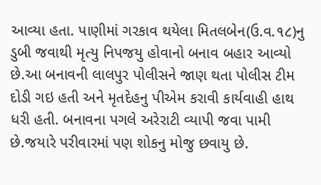આવ્યા હતા. પાણીમાં ગરકાવ થયેલા મિતલબેન(ઉ.વ.૧૮)નુ ડુબી જવાથી મૃત્યુ નિપજયુ હોવાનો બનાવ બહાર આવ્યો છે.આ બનાવની લાલપુર પોલીસને જાણ થતા પોલીસ ટીમ દોડી ગઇ હતી અને મૃતદેહનુ પીએમ કરાવી કાર્યવાહી હાથ ધરી હતી. બનાવના પગલે અરેરાટી વ્યાપી જવા પામી છે.જયારે પરીવારમાં પણ શોકનુ મોજુ છવાયુ છે.